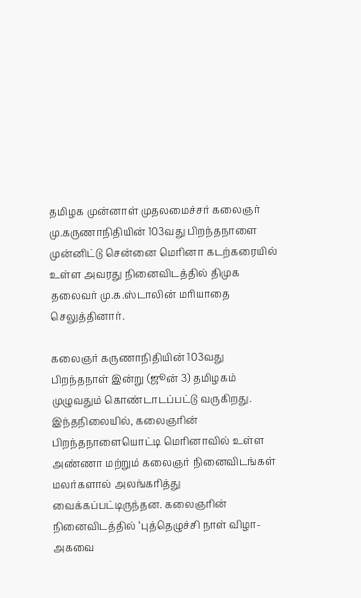தமிழக முன்னாள் முதலமைச்சர் கலைஞர் மு.கருணாநிதியின் 103வது பிறந்தநாளை முன்னிட்டு சென்னை மெரினா கடற்கரையில் உள்ள அவரது நினைவிடத்தில் திமுக தலைவர் மு.க.ஸ்டாலின் மரியாதை செலுத்தினார்.

கலைஞர் கருணாநிதியின் 103வது பிறந்தநாள் இன்று (ஜூன் 3) தமிழகம் முழுவதும் கொண்டாடப்பட்டு வருகிறது. இந்தநிலையில், கலைஞரின் பிறந்தநாளையொட்டி மெரினாவில் உள்ள அண்ணா மற்றும் கலைஞர் நினைவிடங்கள் மலர்களால் அலங்கரித்து வைக்கப்பட்டிருந்தன. கலைஞரின் நினைவிடத்தில் ‘புத்தெழுச்சி நாள் விழா- அகவை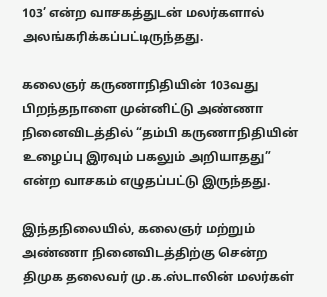103’ என்ற வாசகத்துடன் மலர்களால் அலங்கரிக்கப்பட்டிருந்தது.

கலைஞர் கருணாநிதியின் 103வது பிறந்தநாளை முன்னிட்டு அண்ணா நினைவிடத்தில் “தம்பி கருணாநிதியின் உழைப்பு இரவும் பகலும் அறியாதது” என்ற வாசகம் எழுதப்பட்டு இருந்தது.

இந்தநிலையில், கலைஞர் மற்றும் அண்ணா நினைவிடத்திற்கு சென்ற திமுக தலைவர் மு.க.ஸ்டாலின் மலர்கள்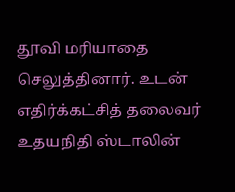தூவி மரியாதை செலுத்தினார். உடன் எதிர்க்கட்சித் தலைவர் உதயநிதி ஸ்டாலின்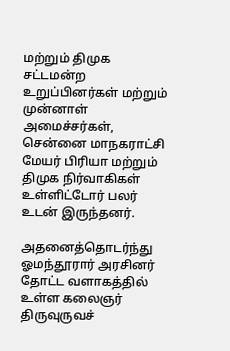மற்றும் திமுக சட்டமன்ற உறுப்பினர்கள் மற்றும் முன்னாள் அமைச்சர்கள், சென்னை மாநகராட்சி மேயர் பிரியா மற்றும் திமுக நிர்வாகிகள் உள்ளிட்டோர் பலர் உடன் இருந்தனர்.

அதனைத்தொடர்ந்து ஓமந்தூரார் அரசினர் தோட்ட வளாகத்தில் உள்ள கலைஞர் திருவுருவச்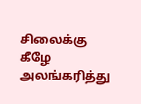சிலைக்கு கீழே அலங்கரித்து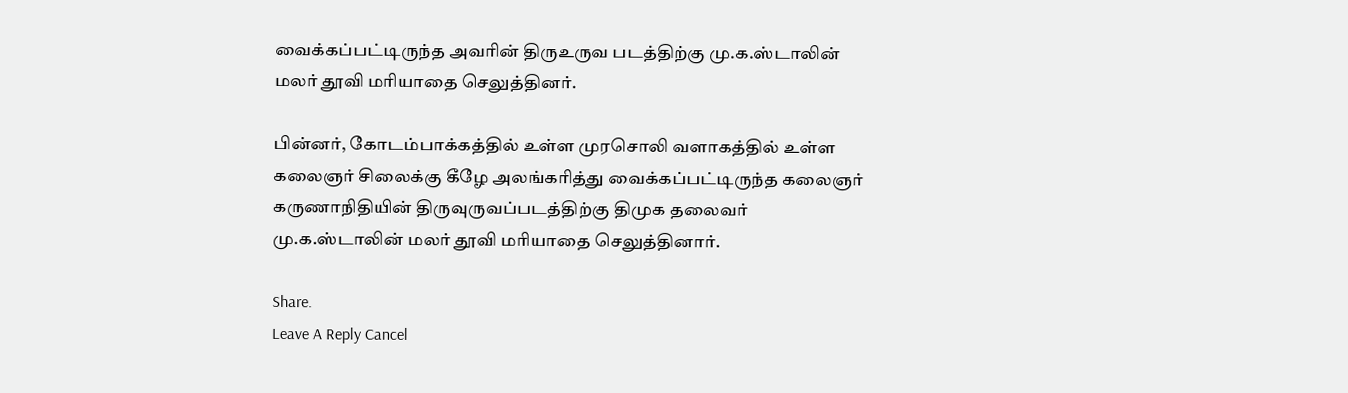வைக்கப்பட்டிருந்த அவரின் திருஉருவ படத்திற்கு மு.க.ஸ்டாலின் மலர் தூவி மரியாதை செலுத்தினர்.

பின்னர், கோடம்பாக்கத்தில் உள்ள முரசொலி வளாகத்தில் உள்ள கலைஞர் சிலைக்கு கீழே அலங்கரித்து வைக்கப்பட்டிருந்த கலைஞர் கருணாநிதியின் திருவுருவப்படத்திற்கு திமுக தலைவர் மு.க.ஸ்டாலின் மலர் தூவி மரியாதை செலுத்தினார்.

Share.
Leave A Reply Cancel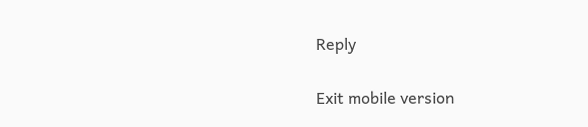Reply

Exit mobile version